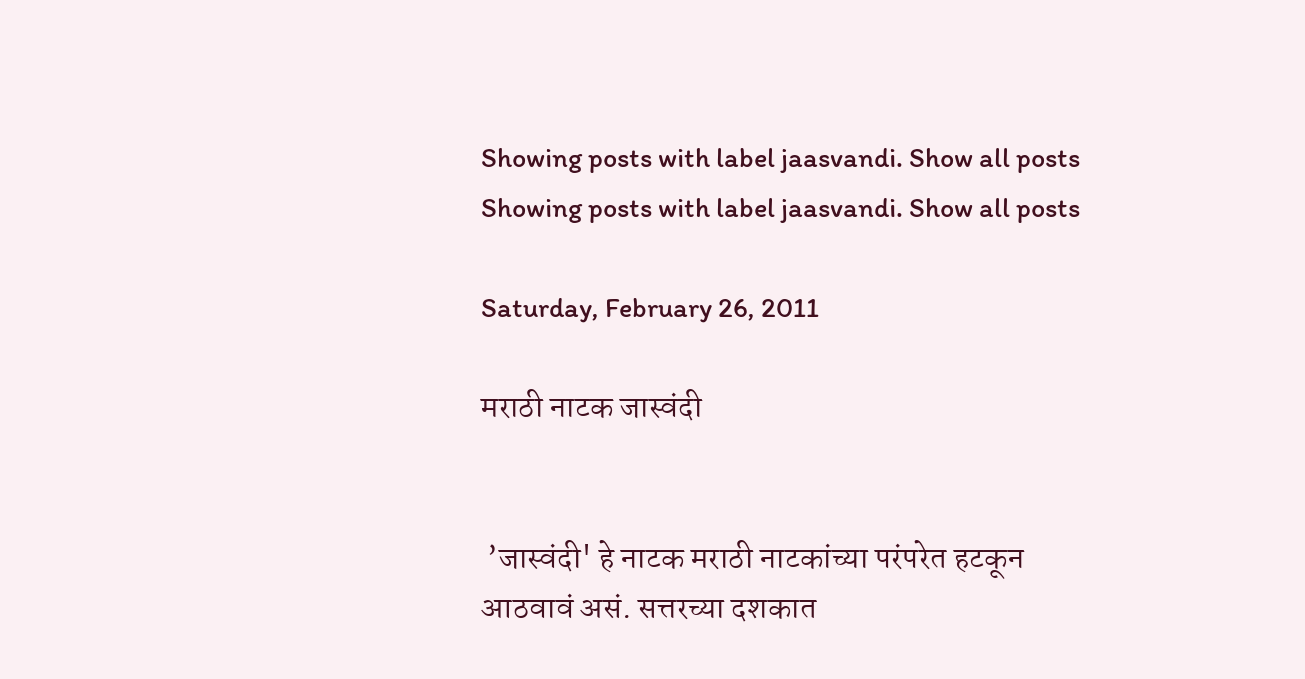Showing posts with label jaasvandi. Show all posts
Showing posts with label jaasvandi. Show all posts

Saturday, February 26, 2011

मराठी नाटक जास्वंदी


 ’जास्वंदी' हे नाटक मराठी नाटकांच्या परंपरेत हटकून आठवावं असं. सत्तरच्या दशकात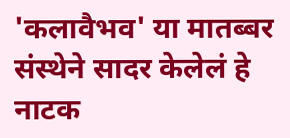'कलावैभव' या मातब्बर संस्थेने सादर केलेलं हे नाटक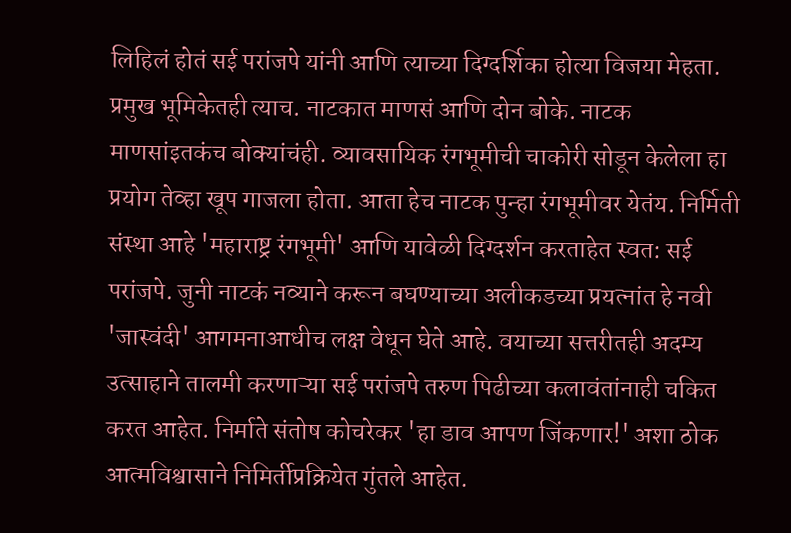लिहिलं होतं सई परांजपे यांनी आणि त्याच्या दिग्दर्शिका होत्या विजया मेहता. प्रमुख भूमिकेतही त्याच. नाटकात माणसं आणि दोन बोके. नाटक माणसांइतकंच बोक्यांचंही. व्यावसायिक रंगभूमीची चाकोरी सोडून केलेला हा प्रयोग तेव्हा खूप गाजला होता. आता हेच नाटक पुन्हा रंगभूमीवर येतंय. निर्मिती संस्था आहे 'महाराष्ट्र रंगभूमी' आणि यावेळी दिग्दर्शन करताहेत स्वत: सई परांजपे. जुनी नाटकं नव्याने करून बघण्याच्या अलीकडच्या प्रयत्नांत हे नवी 'जास्वंदी' आगमनाआधीच लक्ष वेधून घेते आहे. वयाच्या सत्तरीतही अदम्य उत्साहाने तालमी करणाऱ्या सई परांजपे तरुण पिढीच्या कलावंतांनाही चकित करत आहेत. निर्माते संतोष कोचरेकर 'हा डाव आपण जिंकणार!' अशा ठोक आत्मविश्वासाने निमिर्तीप्रक्रियेत गुंतले आहेत.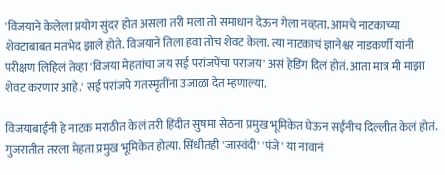'विजयाने केलेला प्रयोग सुंदर होत असला तरी मला तो समाधान देऊन गेला नव्हता. आमचे नाटकाच्या शेवटाबाबत मतभेद झाले होते. विजयाने तिला हवा तोच शेवट केला. त्या नाटकाचं ज्ञानेश्वर नाडकर्णी यांनी परीक्षण लिहिलं तेव्हा 'विजया मेहतांचा जय सई परांजपेंचा पराजय' असं हेडिंग दिलं होतं. आता मात्र मी माझा शेवट करणार आहे.' सई परांजपे गतस्मृतींना उजाळा देत म्हणाल्या.

विजयाबाईंनी हे नाटक मराठीत केलं तरी हिंदीत सुषमा सेठना प्रमुख भूमिकेत घेऊन सईंनीच दिल्लीत केलं होतं. गुजरातीत तरला मेहता प्रमुख भूमिकेत होत्या. सिंधीतही 'जास्वंदी' 'पंजे' या नावानं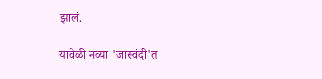झालं.

यावेळी नव्या 'जास्वंदी'त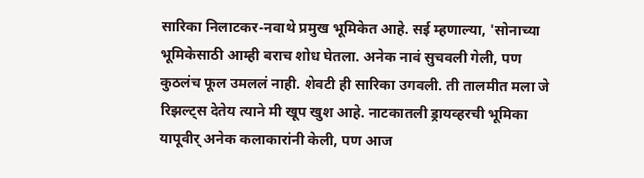सारिका निलाटकर-नवाथे प्रमुख भूमिकेत आहे. सई म्हणाल्या, 'सोनाच्या भूमिकेसाठी आम्ही बराच शोध घेतला. अनेक नावं सुचवली गेली, पण कुठलंच फूल उमललं नाही. शेवटी ही सारिका उगवली. ती तालमीत मला जे रिझल्ट्स देतेय त्याने मी खूप खुश आहे. नाटकातली ड्रायव्हरची भूमिका यापूवीर् अनेक कलाकारांनी केली, पण आज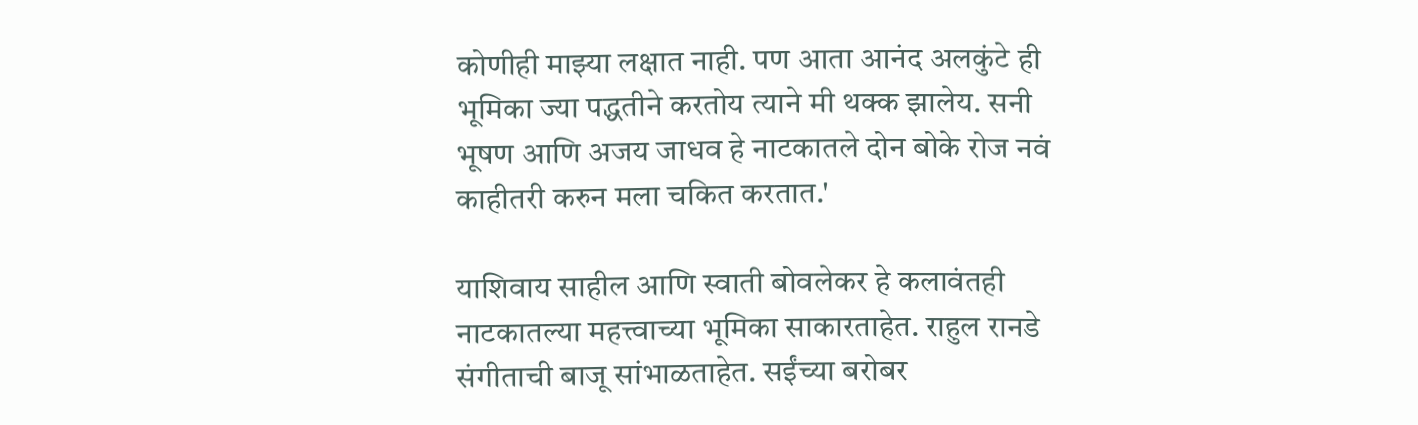कोणीही माझ्या लक्षात नाही. पण आता आनंद अलकुंटे ही भूमिका ज्या पद्धतीने करतोय त्याने मी थक्क झालेय. सनी भूषण आणि अजय जाधव हे नाटकातले दोन बोके रोज नवं काहीतरी करुन मला चकित करतात.'

याशिवाय साहील आणि स्वाती बोवलेकर हे कलावंतही नाटकातल्या महत्त्वाच्या भूमिका साकारताहेत. राहुल रानडे संगीताची बाजू सांभाळताहेत. सईंच्या बरोबर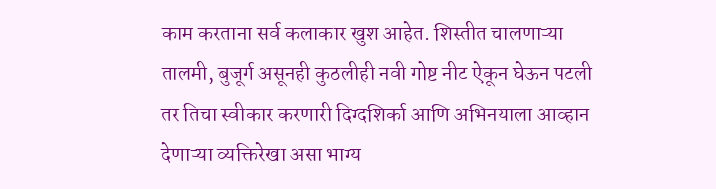काम करताना सर्व कलाकार खुश आहेत. शिस्तीत चालणाऱ्या तालमी, बुजूर्ग असूनही कुठलीही नवी गोष्ट नीट ऐकून घेऊन पटली तर तिचा स्वीकार करणारी दिग्दशिर्का आणि अभिनयाला आव्हान देणाऱ्या व्यक्तिरेखा असा भाग्य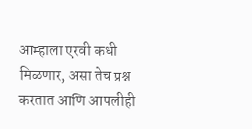आम्हाला एरवी कधी मिळणार, असा तेच प्रश्न करतात आणि आपलीही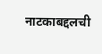नाटकाबद्दलची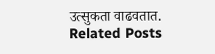उत्सुकता वाढवतात.
Related Posts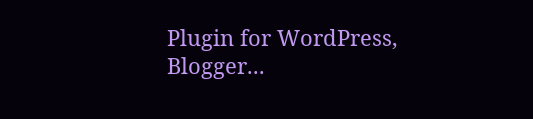Plugin for WordPress, Blogger...